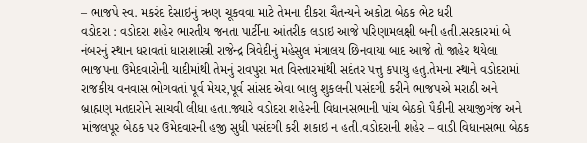– ભાજપે સ્વ. મકરંદ દેસાઇનું ઋણ ચૂકવવા માટે તેમના દીકરા ચૈતન્યને અકોટા બેઠક ભેટ ધરી
વડોદરા : વડોદરા શહેર ભારતીય જનતા પાર્ટીના આંતરીક લડાઇ આજે પરિણામલક્ષી બની હતી.સરકારમાં બે નંબરનું સ્થાન ધરાવતાં ધારાશાસ્ત્રી રાજેન્દ્ર ત્રિવેદીનું મહેસુલ મંત્રાલય છિનવાયા બાદ આજે તો જાહેર થયેલા ભાજપના ઉમેદવારોની યાદીમાંથી તેમનું રાવપુરા મત વિસ્તારમાંથી સદંતર પત્તુ કપાયુ હતુ.તેમના સ્થાને વડોદરામાં રાજકીય વનવાસ ભોગવતાં પૂર્વ મેયર,પૂર્વ સાંસદ એવા બાલુ શુકલની પસંદગી કરીને ભાજપએ મરાઠી અને બ્રાહ્મણ મતદારોને સાચવી લીધા હતા.જ્યારે વડોદરા શહેરની વિધાનસભાની પાંચ બેઠકો પૈકીની સયાજીગંજ અને માંજલપૂર બેઠક પર ઉમેદવારની હજી સુધી પસંદગી કરી શકાઇ ન હતી.વડોદરાની શહેર – વાડી વિધાનસભા બેઠક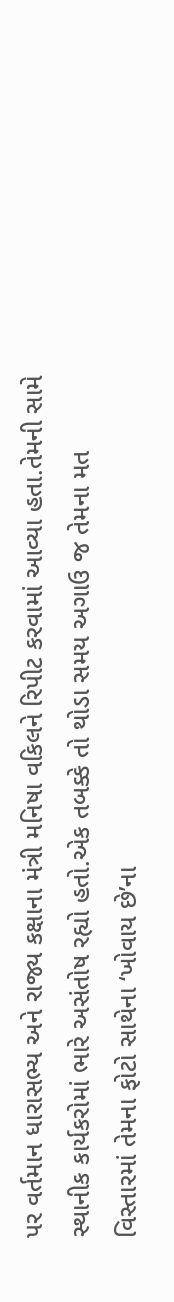પર વર્તમાન ધારાસભ્ય અને રાજ્ય કક્ષાના મંત્રી મનિષા વકિલને રિપીટ કરવામાં આવ્યા હતા.તેમની સામે સ્થાનીક કાર્યકરોમાં ભારે અસંતોષ રહ્યો હતો.એક તબક્કે તો થોડા સમય અગાઉ જ તેમના મત વિસ્તારમાં તેમના ફોટો સાથેના ‘ખોવાય છે’ના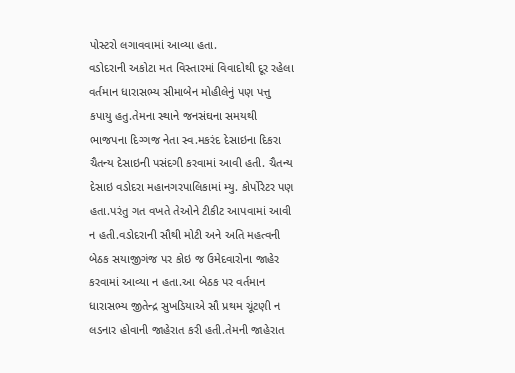પોસ્ટરો લગાવવામાં આવ્યા હતા.
વડોદરાની અકોટા મત વિસ્તારમાં વિવાદોથી દૂર રહેલા વર્તમાન ધારાસભ્ય સીમાબેન મોહીલેનું પણ પત્તુ કપાયુ હતુ.તેમના સ્થાને જનસંઘના સમયથી ભાજપના દિગ્ગજ નેતા સ્વ.મકરંદ દેસાઇના દિકરા ચૈતન્ય દેસાઇની પસંદગી કરવામાં આવી હતી. ચૈતન્ય દેસાઇ વડોદરા મહાનગરપાલિકામાં મ્યુ. કોર્પોરેટર પણ હતા.પરંતુ ગત વખતે તેઓને ટીકીટ આપવામાં આવી ન હતી.વડોદરાની સૌથી મોટી અને અતિ મહત્વની બેઠક સયાજીગંજ પર કોઇ જ ઉમેદવારોના જાહેર કરવામાં આવ્યા ન હતા.આ બેઠક પર વર્તમાન ધારાસભ્ય જીતેન્દ્ર સુખડિયાએ સૌ પ્રથમ ચૂંટણી ન લડનાર હોવાની જાહેરાત કરી હતી.તેમની જાહેરાત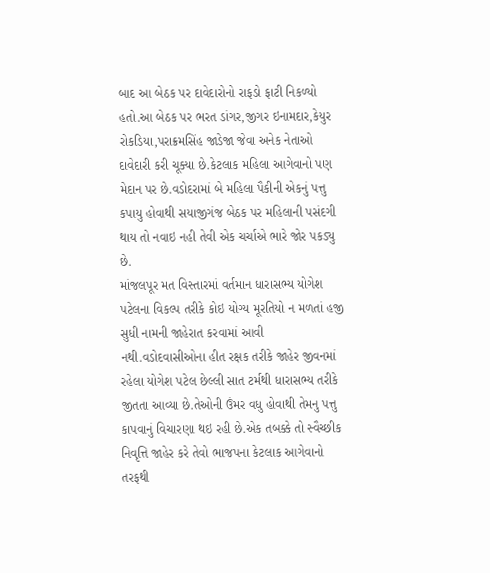બાદ આ બેઠક પર દાવેદારોનો રાફડો ફાટી નિકળ્યો હતો.આ બેઠક પર ભરત ડાંગર,જીગર ઇનામદાર,કેયુર રોકડિયા,પરાક્રમસિંહ જાડેજા જેવા અનેક નેતાઓ દાવેદારી કરી ચૂક્યા છે.કેટલાક મહિલા આગેવાનો પણ મેદાન પર છે.વડોદરામાં બે મહિલા પૈકીની એકનું પત્તુ કપાયુ હોવાથી સયાજીગંજ બેઠક પર મહિલાની પસંદગી થાય તો નવાઇ નહી તેવી એક ચર્ચાએ ભારે જોર પકડ્યુ છે.
માંજલપૂર મત વિસ્તારમાં વર્તમાન ધારાસભ્ય યોગેશ પટેલના વિકલ્પ તરીકે કોઇ યોગ્ય મૂરતિયો ન મળતાં હજી સુધી નામની જાહેરાત કરવામાં આવી નથી.વડોદવાસીઓના હીત રક્ષક તરીકે જાહેર જીવનમાં રહેલા યોગેશ પટેલ છેલ્લી સાત ટર્મથી ધારાસભ્ય તરીકે જીતતા આવ્યા છે.તેઓની ઉંમર વધુ હોવાથી તેમનુ પત્તુ કાપવાનું વિચારણા થઇ રહી છે.એક તબક્કે તો સ્વૈચ્છીક નિવૃત્તિ જાહેર કરે તેવો ભાજપના કેટલાક આગેવાનો
તરફથી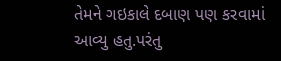તેમને ગઇકાલે દબાણ પણ કરવામાં આવ્યુ હતુ.પરંતુ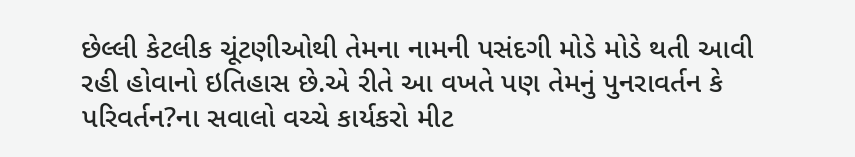છેલ્લી કેટલીક ચૂંટણીઓથી તેમના નામની પસંદગી મોડે મોડે થતી આવી રહી હોવાનો ઇતિહાસ છે.એ રીતે આ વખતે પણ તેમનું પુનરાવર્તન કે પરિવર્તન?ના સવાલો વચ્ચે કાર્યકરો મીટ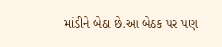માંડીને બેઠા છે.આ બેઠક પર પણ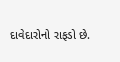દાવેદારોનો રાફડો છે.